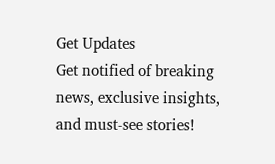Get Updates
Get notified of breaking news, exclusive insights, and must-see stories!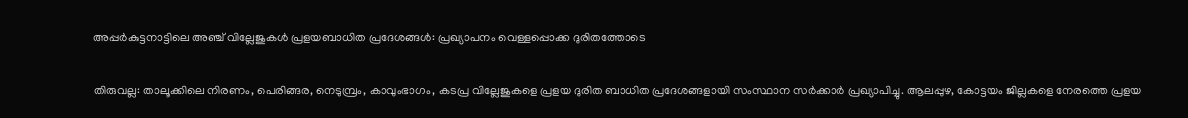അപ്പർകുട്ടനാട്ടിലെ അഞ്ച് വില്ലേജുകള്‍ പ്രളയബാധിത പ്രദേശങ്ങള്‍: പ്രഖ്യാപനം വെള്ളപ്പൊക്ക ദുരിതത്തോടെ

തിരുവല്ല: താലൂക്കിലെ നിരണം, പെരിങ്ങര, നെടുമ്പ്രം, കാവുംഭാഗം, കടപ്ര വില്ലേജുകളെ പ്രളയ ദുരിത ബാധിത പ്രദേശങ്ങളായി സംസ്ഥാന സർക്കാർ പ്രഖ്യാപിച്ചു. ആലപ്പുഴ, കോട്ടയം ജില്ലകളെ നേരത്തെ പ്രളയ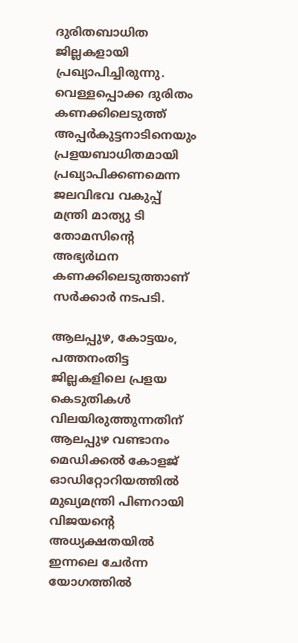ദുരിതബാധിത ജില്ലകളായി പ്രഖ്യാപിച്ചിരുന്നു. വെള്ളപ്പൊക്ക ദുരിതം കണക്കിലെടുത്ത് അപ്പർകുട്ടനാടിനെയും പ്രളയബാധിതമായി പ്രഖ്യാപിക്കണമെന്ന ജലവിഭവ വകുപ്പ് മന്ത്രി മാത്യു ടി തോമസിന്റെ അഭ്യർഥന കണക്കിലെടുത്താണ് സർക്കാർ നടപടി.

ആലപ്പുഴ, കോട്ടയം, പത്തനംതിട്ട ജില്ലകളിലെ പ്രളയ കെടുതികൾ വിലയിരുത്തുന്നതിന് ആലപ്പുഴ വണ്ടാനം മെഡിക്കൽ കോളജ് ഓഡിറ്റോറിയത്തിൽ മുഖ്യമന്ത്രി പിണറായി വിജയന്റെ അധ്യക്ഷതയിൽ ഇന്നലെ ചേർന്ന യോഗത്തിൽ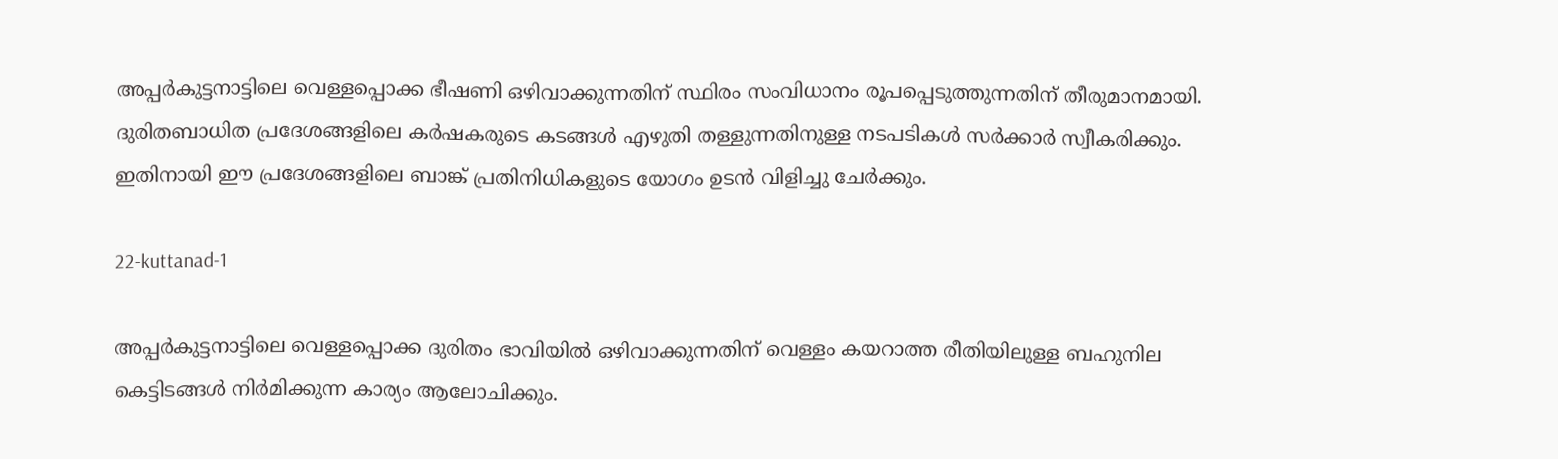അപ്പർകുട്ടനാട്ടിലെ വെള്ളപ്പൊക്ക ഭീഷണി ഒഴിവാക്കുന്നതിന് സ്ഥിരം സംവിധാനം രൂപപ്പെടുത്തുന്നതിന് തീരുമാനമായി. ദുരിതബാധിത പ്രദേശങ്ങളിലെ കർഷകരുടെ കടങ്ങൾ എഴുതി തള്ളുന്നതിനുള്ള നടപടികൾ സർക്കാർ സ്വീകരിക്കും. ഇതിനായി ഈ പ്രദേശങ്ങളിലെ ബാങ്ക് പ്രതിനിധികളുടെ യോഗം ഉടൻ വിളിച്ചു ചേർക്കും.

22-kuttanad-1

അപ്പർകുട്ടനാട്ടിലെ വെള്ളപ്പൊക്ക ദുരിതം ഭാവിയിൽ ഒഴിവാക്കുന്നതിന് വെള്ളം കയറാത്ത രീതിയിലുള്ള ബഹുനില കെട്ടിടങ്ങൾ നിർമിക്കുന്ന കാര്യം ആലോചിക്കും.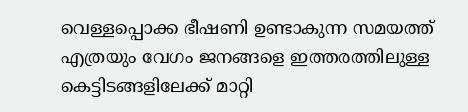വെള്ളപ്പൊക്ക ഭീഷണി ഉണ്ടാകുന്ന സമയത്ത് എത്രയും വേഗം ജനങ്ങളെ ഇത്തരത്തിലുള്ള കെട്ടിടങ്ങളിലേക്ക് മാറ്റി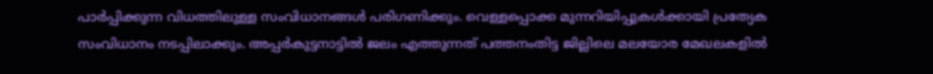പാർപ്പിക്കുന്ന വിധത്തിലുള്ള സംവിധാനങ്ങൾ പരിഗണിക്കും. വെള്ളപ്പൊക്ക മുന്നറിയിപ്പുകൾക്കായി പ്രത്യേക സംവിധാനം നടപ്പിലാക്കും. അപ്പർകുട്ടനാട്ടിൽ ജലം എത്തുന്നത് പത്തനംതിട്ട ജില്ലിലെ മലയോര മേഖലകളിൽ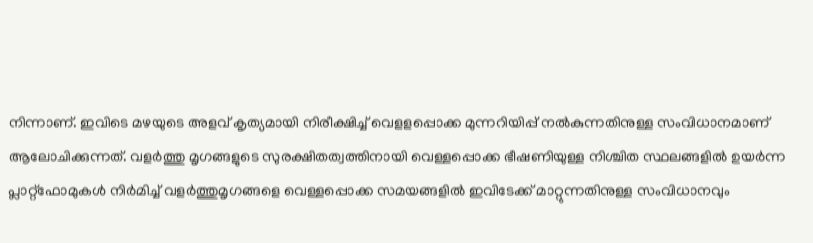നിന്നാണ്. ഇവിടെ മഴയുടെ അളവ് കൃത്യമായി നിരീക്ഷിച്ച് വെളളപ്പൊക്ക മുന്നറിയിപ്പ് നൽകുന്നതിനുള്ള സംവിധാനമാണ് ആലോചിക്കുന്നത്. വളർത്തു മൃഗങ്ങളുടെ സുരക്ഷിതത്വത്തിനായി വെള്ളപ്പൊക്ക ഭീഷണിയുള്ള നിശ്ചിത സ്ഥലങ്ങളിൽ ഉയർന്ന പ്ലാറ്റ്‌ഫോമുകൾ നിർമിച്ച് വളർത്തുമൃഗങ്ങളെ വെള്ളപ്പൊക്ക സമയങ്ങളിൽ ഇവിടേക്ക് മാറ്റുന്നതിനുള്ള സംവിധാനവും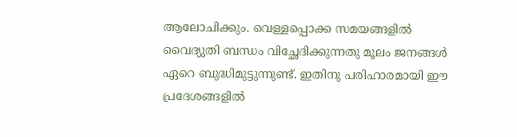ആലോചിക്കും. വെള്ളപ്പൊക്ക സമയങ്ങളിൽ വൈദ്യുതി ബന്ധം വിച്ഛേദിക്കുന്നതു മൂലം ജനങ്ങൾ ഏറെ ബുദ്ധിമുട്ടുന്നുണ്ട്. ഇതിനു പരിഹാരമായി ഈ പ്രദേശങ്ങളിൽ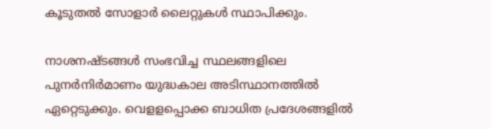കൂടുതൽ സോളാർ ലൈറ്റുകൾ സ്ഥാപിക്കും.

നാശനഷ്ടങ്ങൾ സംഭവിച്ച സ്ഥലങ്ങളിലെ പുനർനിർമാണം യുദ്ധകാല അടിസ്ഥാനത്തിൽ ഏറ്റെടുക്കും. വെളളപ്പൊക്ക ബാധിത പ്രദേശങ്ങളിൽ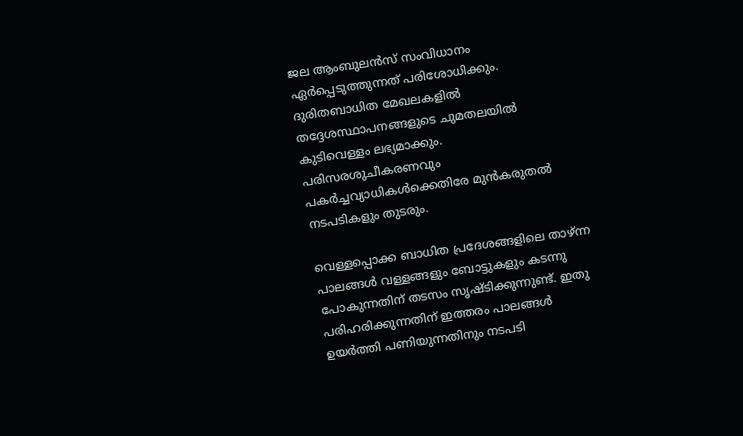ജല ആംബുലൻസ് സംവിധാനം ഏർപ്പെടുത്തുന്നത് പരിശോധിക്കും. ദുരിതബാധിത മേഖലകളിൽ തദ്ദേശസ്ഥാപനങ്ങളുടെ ചുമതലയിൽ കുടിവെള്ളം ലഭ്യമാക്കും. പരിസരശുചീകരണവും പകർച്ചവ്യാധികൾക്കെതിരേ മുൻകരുതൽ നടപടികളും തുടരും.

വെള്ളപ്പൊക്ക ബാധിത പ്രദേശങ്ങളിലെ താഴ്ന്ന പാലങ്ങൾ വള്ളങ്ങളും ബോട്ടുകളും കടന്നു പോകുന്നതിന് തടസം സൃഷ്ടിക്കുന്നുണ്ട്. ഇതു പരിഹരിക്കുന്നതിന് ഇത്തരം പാലങ്ങൾ ഉയർത്തി പണിയുന്നതിനും നടപടി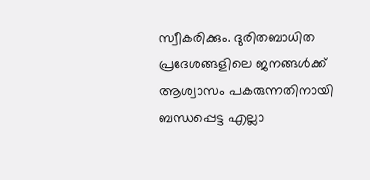സ്വീകരിക്കും. ദുരിതബാധിത പ്രദേശങ്ങളിലെ ജനങ്ങൾക്ക് ആശ്വാസം പകരുന്നതിനായി ബന്ധപ്പെട്ട എല്ലാ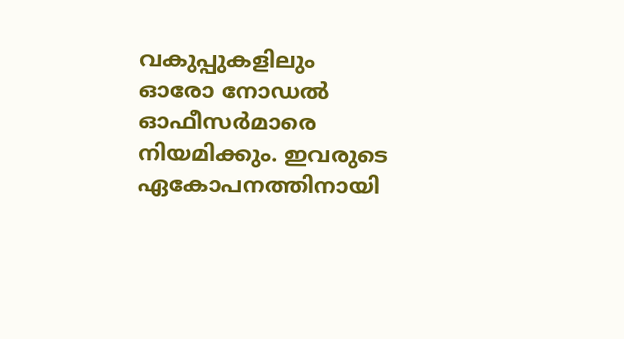വകുപ്പുകളിലും ഓരോ നോഡൽ ഓഫീസർമാരെ നിയമിക്കും. ഇവരുടെ ഏകോപനത്തിനായി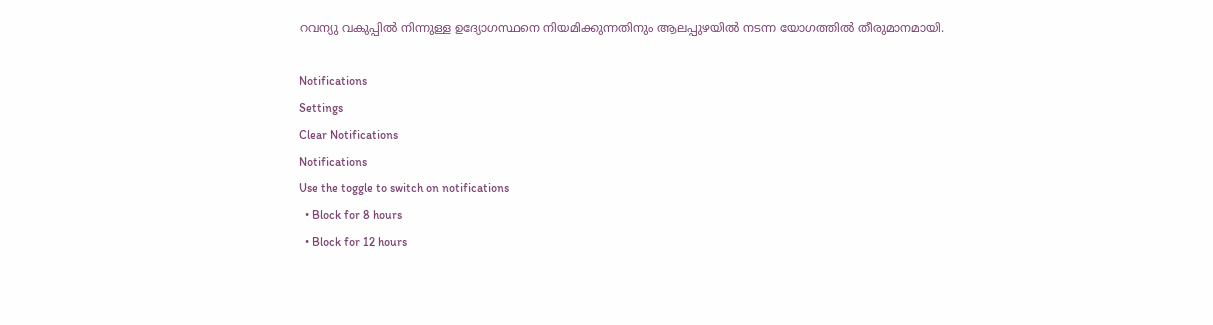റവന്യു വകുപ്പിൽ നിന്നുള്ള ഉദ്യോഗസ്ഥനെ നിയമിക്കുന്നതിനും ആലപ്പുഴയിൽ നടന്ന യോഗത്തിൽ തീരുമാനമായി.

Notifications
Settings
Clear Notifications
Notifications
Use the toggle to switch on notifications
  • Block for 8 hours
  • Block for 12 hours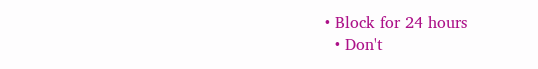• Block for 24 hours
  • Don't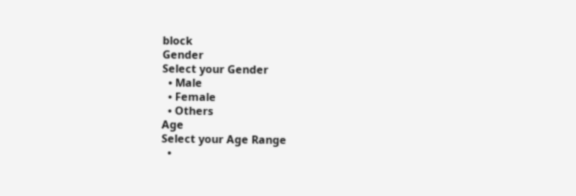block
Gender
Select your Gender
  • Male
  • Female
  • Others
Age
Select your Age Range
  •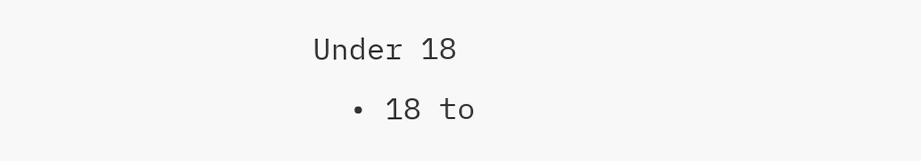Under 18
  • 18 to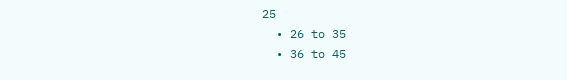25
  • 26 to 35
  • 36 to 45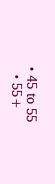• 45 to 55
  • 55+